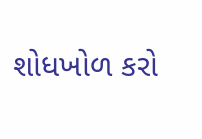શોધખોળ કરો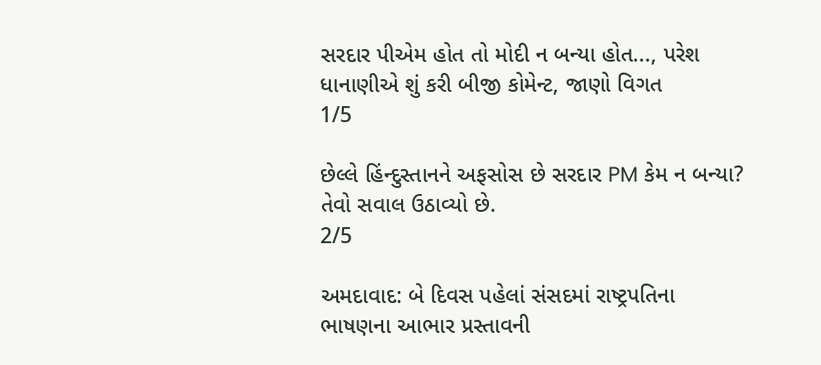સરદાર પીએમ હોત તો મોદી ન બન્યા હોત..., પરેશ ધાનાણીએ શું કરી બીજી કોમેન્ટ, જાણો વિગત
1/5

છેલ્લે હિંન્દુસ્તાનને અફસોસ છે સરદાર PM કેમ ન બન્યા? તેવો સવાલ ઉઠાવ્યો છે.
2/5

અમદાવાદ: બે દિવસ પહેલાં સંસદમાં રાષ્ટ્રપતિના ભાષણના આભાર પ્રસ્તાવની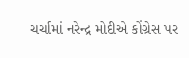ચર્ચામાં નરેન્દ્ર મોદીએ કોંગ્રેસ પર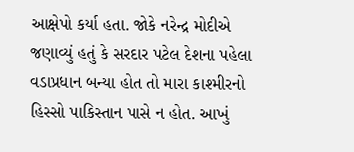આક્ષેપો કર્યા હતા. જોકે નરેન્દ્ર મોદીએ જણાવ્યું હતું કે સરદાર પટેલ દેશના પહેલા વડાપ્રધાન બન્યા હોત તો મારા કાશ્મીરનો હિસ્સો પાકિસ્તાન પાસે ન હોત. આખું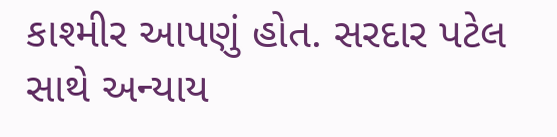કાશ્મીર આપણું હોત. સરદાર પટેલ સાથે અન્યાય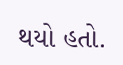થયો હતો.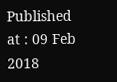Published at : 09 Feb 2018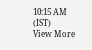10:15 AM (IST)
View More